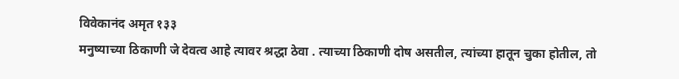विवेकानंद अमृत १३३
मनुष्याच्या ठिकाणी जे देवत्व आहे त्यावर श्रद्धा ठेवा . त्याच्या ठिकाणी दोष असतील, त्यांच्या हातून चुका होतील, तो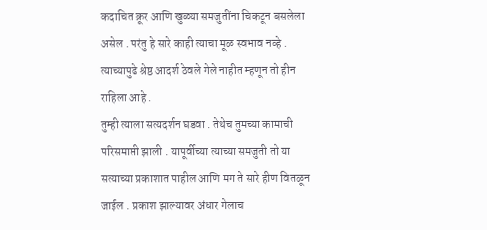कदाचित क्रूर आणि खुळ्या समजुतींना चिकटून बसलेला असेल . परंतु हे सारे काही त्याचा मूळ स्वभाव नव्हे . त्याच्यापुढे श्रेष्ठ आदर्श ठेवले गेले नाहीत म्हणून तो हीन राहिला आहे .
तुम्ही त्याला सत्यदर्शन घडवा . तेथेच तुमच्या कामाची परिसमाप्ती झाली . यापूर्वीच्या त्याच्या समजुती तो या सत्याच्या प्रकाशात पाहील आणि मग ते सारे हीण वितळून जाईल . प्रकाश झाल्यावर अंधार गेलाच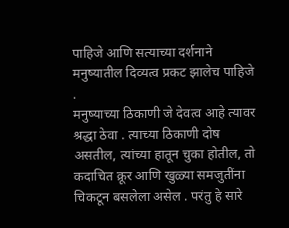पाहिजे आणि सत्याच्या दर्शनाने मनुष्यातील दिव्यत्व प्रकट झालेच पाहिजे .
मनुष्याच्या ठिकाणी जे देवत्व आहे त्यावर श्रद्धा ठेवा . त्याच्या ठिकाणी दोष असतील, त्यांच्या हातून चुका होतील, तो कदाचित क्रूर आणि खुळ्या समजुतींना चिकटून बसलेला असेल . परंतु हे सारे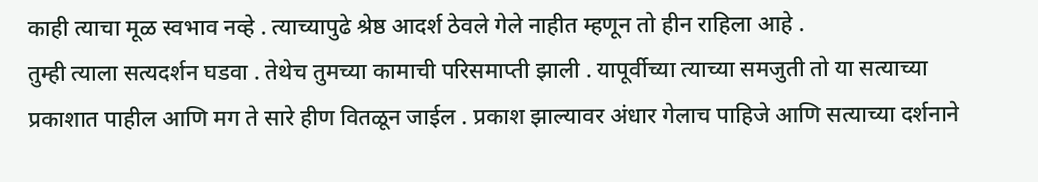काही त्याचा मूळ स्वभाव नव्हे . त्याच्यापुढे श्रेष्ठ आदर्श ठेवले गेले नाहीत म्हणून तो हीन राहिला आहे .
तुम्ही त्याला सत्यदर्शन घडवा . तेथेच तुमच्या कामाची परिसमाप्ती झाली . यापूर्वीच्या त्याच्या समजुती तो या सत्याच्या प्रकाशात पाहील आणि मग ते सारे हीण वितळून जाईल . प्रकाश झाल्यावर अंधार गेलाच पाहिजे आणि सत्याच्या दर्शनाने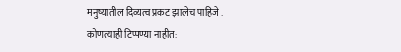मनुष्यातील दिव्यत्व प्रकट झालेच पाहिजे .
कोणत्याही टिप्पण्या नाहीत: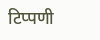टिप्पणी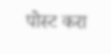पोस्ट करा